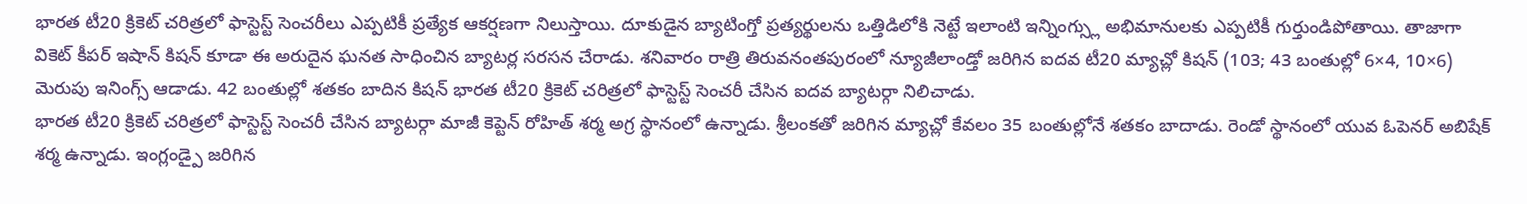భారత టీ20 క్రికెట్ చరిత్రలో ఫాస్టెస్ట్ సెంచరీలు ఎప్పటికీ ప్రత్యేక ఆకర్షణగా నిలుస్తాయి. దూకుడైన బ్యాటింగ్తో ప్రత్యర్థులను ఒత్తిడిలోకి నెట్టే ఇలాంటి ఇన్నింగ్స్లు అభిమానులకు ఎప్పటికీ గుర్తుండిపోతాయి. తాజాగా వికెట్ కీపర్ ఇషాన్ కిషన్ కూడా ఈ అరుదైన ఘనత సాధించిన బ్యాటర్ల సరసన చేరాడు. శనివారం రాత్రి తిరువనంతపురంలో న్యూజీలాండ్తో జరిగిన ఐదవ టీ20 మ్యాచ్లో కిషన్ (103; 43 బంతుల్లో 6×4, 10×6) మెరుపు ఇనింగ్స్ ఆడాడు. 42 బంతుల్లో శతకం బాదిన కిషన్ భారత టీ20 క్రికెట్ చరిత్రలో ఫాస్టెస్ట్ సెంచరీ చేసిన ఐదవ బ్యాటర్గా నిలిచాడు.
భారత టీ20 క్రికెట్ చరిత్రలో ఫాస్టెస్ట్ సెంచరీ చేసిన బ్యాటర్గా మాజీ కెప్టెన్ రోహిత్ శర్మ అగ్ర స్థానంలో ఉన్నాడు. శ్రీలంకతో జరిగిన మ్యాచ్లో కేవలం 35 బంతుల్లోనే శతకం బాదాడు. రెండో స్థానంలో యువ ఓపెనర్ అబిషేక్ శర్మ ఉన్నాడు. ఇంగ్లండ్పై జరిగిన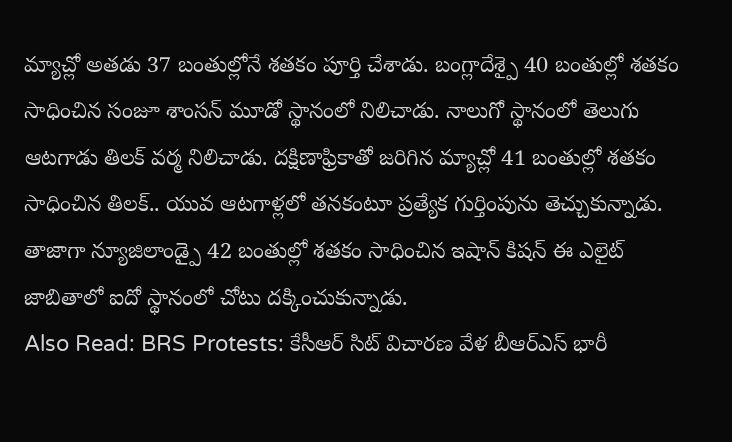మ్యాచ్లో అతడు 37 బంతుల్లోనే శతకం పూర్తి చేశాడు. బంగ్లాదేశ్పై 40 బంతుల్లో శతకం సాధించిన సంజూ శాంసన్ మూడో స్థానంలో నిలిచాడు. నాలుగో స్థానంలో తెలుగు ఆటగాడు తిలక్ వర్మ నిలిచాడు. దక్షిణాఫ్రికాతో జరిగిన మ్యాచ్లో 41 బంతుల్లో శతకం సాధించిన తిలక్.. యువ ఆటగాళ్లలో తనకంటూ ప్రత్యేక గుర్తింపును తెచ్చుకున్నాడు. తాజాగా న్యూజిలాండ్పై 42 బంతుల్లో శతకం సాధించిన ఇషాన్ కిషన్ ఈ ఎలైట్ జాబితాలో ఐదో స్థానంలో చోటు దక్కించుకున్నాడు.
Also Read: BRS Protests: కేసీఆర్ సిట్ విచారణ వేళ బీఆర్ఎస్ భారీ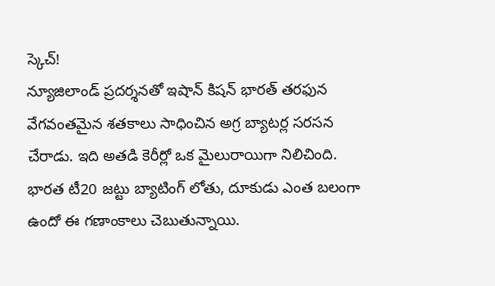స్కెచ్!
న్యూజిలాండ్ ప్రదర్శనతో ఇషాన్ కిషన్ భారత్ తరఫున వేగవంతమైన శతకాలు సాధించిన అగ్ర బ్యాటర్ల సరసన చేరాడు. ఇది అతడి కెరీర్లో ఒక మైలురాయిగా నిలిచింది. భారత టీ20 జట్టు బ్యాటింగ్ లోతు, దూకుడు ఎంత బలంగా ఉందో ఈ గణాంకాలు చెబుతున్నాయి.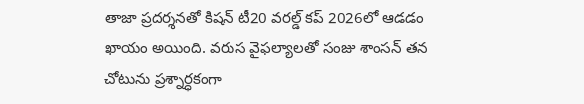తాజా ప్రదర్శనతో కిషన్ టీ20 వరల్డ్ కప్ 2026లో ఆడడం ఖాయం అయింది. వరుస వైఫల్యాలతో సంజు శాంసన్ తన చోటును ప్రశ్నార్ధకంగా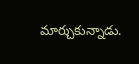మార్చుకున్నాడు.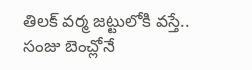తిలక్ వర్మ జట్టులోకి వస్తే.. సంజు బెంచ్లోనే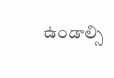ఉండాల్సి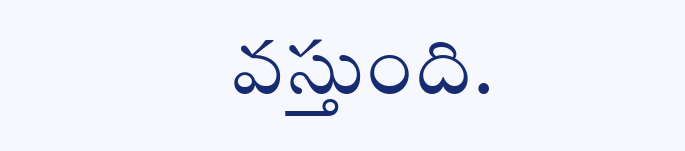వస్తుంది.